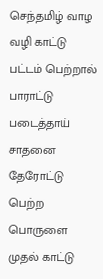செந்தமிழ் வாழ வழி காட்டு
பட்டம் பெற்றால் பாராட்டு
படைத்தாய் சாதனை தேரோட்டு
பெற்ற பொருளை முதல் காட்டு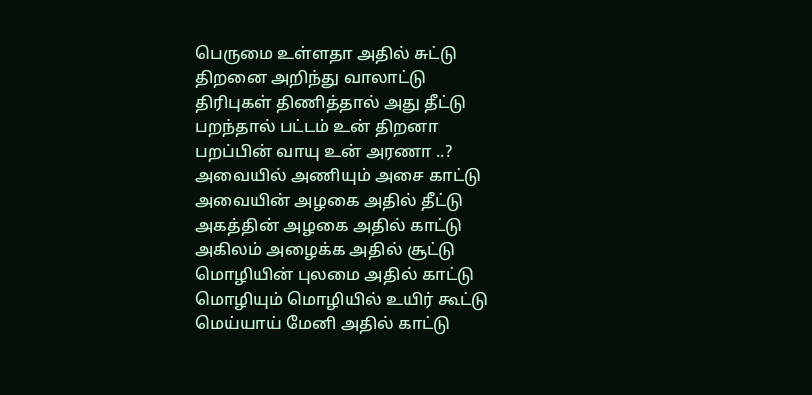பெருமை உள்ளதா அதில் சுட்டு
திறனை அறிந்து வாலாட்டு
திரிபுகள் திணித்தால் அது தீட்டு
பறந்தால் பட்டம் உன் திறனா
பறப்பின் வாயு உன் அரணா ..?
அவையில் அணியும் அசை காட்டு
அவையின் அழகை அதில் தீட்டு
அகத்தின் அழகை அதில் காட்டு
அகிலம் அழைக்க அதில் சூட்டு
மொழியின் புலமை அதில் காட்டு
மொழியும் மொழியில் உயிர் கூட்டு
மெய்யாய் மேனி அதில் காட்டு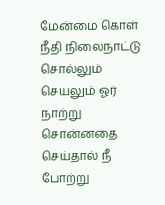மேன்மை கொள் நீதி நிலைநாட்டு
சொல்லும் செயலும் ஓர் நாற்று
சொன்னதை செய்தால் நீ போற்று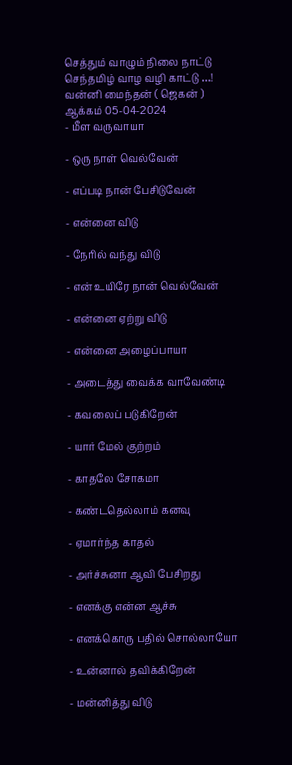செத்தும் வாழும் நிலை நாட்டு
செந்தமிழ் வாழ வழி காட்டு …!
வன்னி மைந்தன் ( ஜெகன் )
ஆக்கம் 05-04-2024
- மீள வருவாயா

- ஒரு நாள் வெல்வேன்

- எப்படி நான் பேசிடுவேன்

- என்னை விடு

- நேரில் வந்து விடு

- என் உயிரே நான் வெல்வேன்

- என்னை ஏற்று விடு

- என்னை அழைப்பாயா

- அடைத்து வைக்க வாவேண்டி

- கவலைப் படுகிறேன்

- யார் மேல் குற்றம்

- காதலே சோகமா

- கண்டதெல்லாம் கனவு

- ஏமார்ந்த காதல்

- அர்ச்சுனா ஆவி பேசிறது

- எனக்கு என்ன ஆச்சு

- எனக்கொரு பதில் சொல்லாயோ

- உன்னால் தவிக்கிறேன்

- மன்னித்து விடு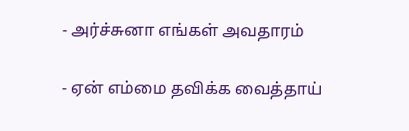- அர்ச்சுனா எங்கள் அவதாரம்

- ஏன் எம்மை தவிக்க வைத்தாய்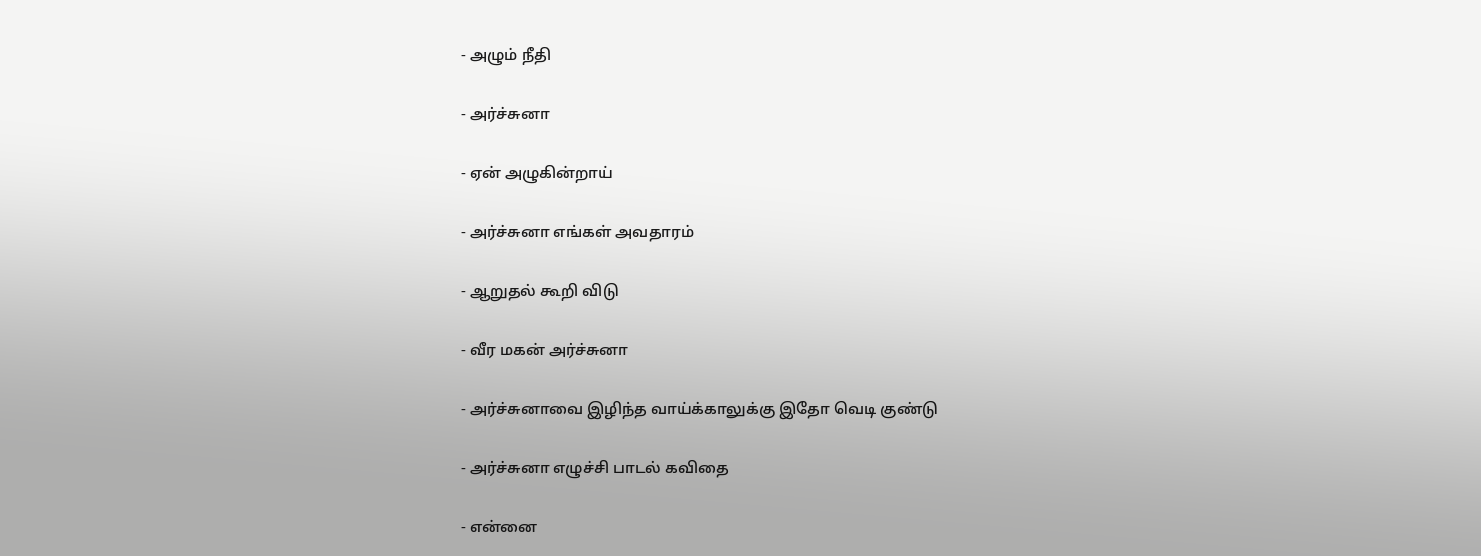- அழும் நீதி

- அர்ச்சுனா

- ஏன் அழுகின்றாய்

- அர்ச்சுனா எங்கள் அவதாரம்

- ஆறுதல் கூறி விடு

- வீர மகன் அர்ச்சுனா

- அர்ச்சுனாவை இழிந்த வாய்க்காலுக்கு இதோ வெடி குண்டு

- அர்ச்சுனா எழுச்சி பாடல் கவிதை

- என்னை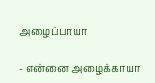அழைப்பாயா

- என்னை அழைக்காயா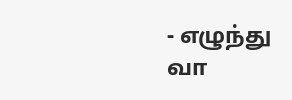- எழுந்து வா